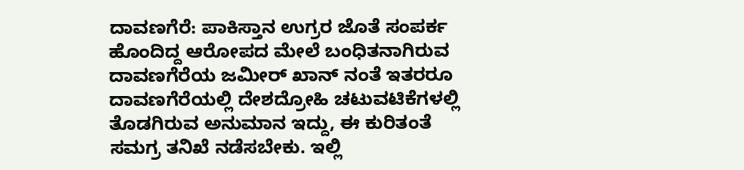ದಾವಣಗೆರೆ: ಪಾಕಿಸ್ತಾನ ಉಗ್ರರ ಜೊತೆ ಸಂಪರ್ಕ ಹೊಂದಿದ್ದ ಆರೋಪದ ಮೇಲೆ ಬಂಧಿತನಾಗಿರುವ ದಾವಣಗೆರೆಯ ಜಮೀರ್ ಖಾನ್ ನಂತೆ ಇತರರೂ ದಾವಣಗೆರೆಯಲ್ಲಿ ದೇಶದ್ರೋಹಿ ಚಟುವಟಿಕೆಗಳಲ್ಲಿ ತೊಡಗಿರುವ ಅನುಮಾನ ಇದ್ದು, ಈ ಕುರಿತಂತೆ ಸಮಗ್ರ ತನಿಖೆ ನಡೆಸಬೇಕು. ಇಲ್ಲಿ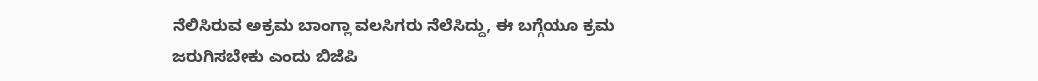ನೆಲಿಸಿರುವ ಅಕ್ರಮ ಬಾಂಗ್ಲಾ ವಲಸಿಗರು ನೆಲೆಸಿದ್ದು, ಈ ಬಗ್ಗೆಯೂ ಕ್ರಮ ಜರುಗಿಸಬೇಕು ಎಂದು ಬಿಜೆಪಿ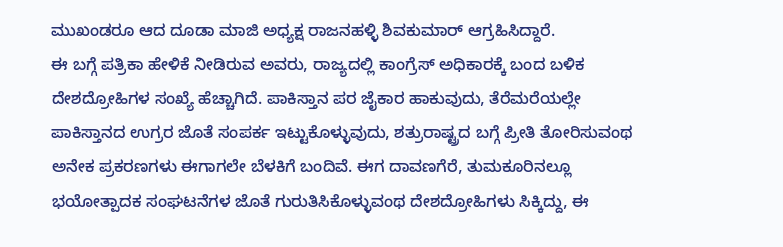ಮುಖಂಡರೂ ಆದ ದೂಡಾ ಮಾಜಿ ಅಧ್ಯಕ್ಷ ರಾಜನಹಳ್ಳಿ ಶಿವಕುಮಾರ್ ಆಗ್ರಹಿಸಿದ್ದಾರೆ.
ಈ ಬಗ್ಗೆ ಪತ್ರಿಕಾ ಹೇಳಿಕೆ ನೀಡಿರುವ ಅವರು, ರಾಜ್ಯದಲ್ಲಿ ಕಾಂಗ್ರೆಸ್ ಅಧಿಕಾರಕ್ಕೆ ಬಂದ ಬಳಿಕ ದೇಶದ್ರೋಹಿಗಳ ಸಂಖ್ಯೆ ಹೆಚ್ಚಾಗಿದೆ. ಪಾಕಿಸ್ತಾನ ಪರ ಜೈಕಾರ ಹಾಕುವುದು, ತೆರೆಮರೆಯಲ್ಲೇ ಪಾಕಿಸ್ತಾನದ ಉಗ್ರರ ಜೊತೆ ಸಂಪರ್ಕ ಇಟ್ಟುಕೊಳ್ಳುವುದು, ಶತ್ರುರಾಷ್ಟ್ರದ ಬಗ್ಗೆ ಪ್ರೀತಿ ತೋರಿಸುವಂಥ ಅನೇಕ ಪ್ರಕರಣಗಳು ಈಗಾಗಲೇ ಬೆಳಕಿಗೆ ಬಂದಿವೆ. ಈಗ ದಾವಣಗೆರೆ, ತುಮಕೂರಿನಲ್ಲೂ ಭಯೋತ್ಪಾದಕ ಸಂಘಟನೆಗಳ ಜೊತೆ ಗುರುತಿಸಿಕೊಳ್ಳುವಂಥ ದೇಶದ್ರೋಹಿಗಳು ಸಿಕ್ಕಿದ್ದು, ಈ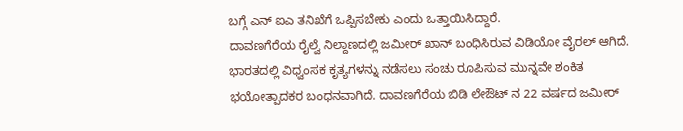ಬಗ್ಗೆ ಎನ್ ಐಎ ತನಿಖೆಗೆ ಒಪ್ಪಿಸಬೇಕು ಎಂದು ಒತ್ತಾಯಿಸಿದ್ದಾರೆ.
ದಾವಣಗೆರೆಯ ರೈಲ್ವೆ ನಿಲ್ದಾಣದಲ್ಲಿ ಜಮೀರ್ ಖಾನ್ ಬಂಧಿಸಿರುವ ವಿಡಿಯೋ ವೈರಲ್ ಆಗಿದೆ. ಭಾರತದಲ್ಲಿ ವಿಧ್ವಂಸಕ ಕೃತ್ಯಗಳನ್ನು ನಡೆಸಲು ಸಂಚು ರೂಪಿಸುವ ಮುನ್ನವೇ ಶಂಕಿತ ಭಯೋತ್ಪಾದಕರ ಬಂಧನವಾಗಿದೆ. ದಾವಣಗೆರೆಯ ಬಿಡಿ ಲೇಔಟ್ ನ 22 ವರ್ಷದ ಜಮೀರ್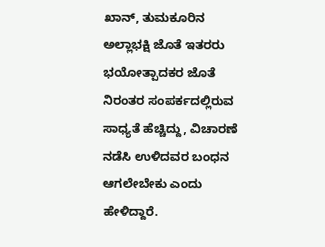ಖಾನ್, ತುಮಕೂರಿನ ಅಲ್ಲಾಭಕ್ಷಿ ಜೊತೆ ಇತರರು ಭಯೋತ್ಪಾದಕರ ಜೊತೆ ನಿರಂತರ ಸಂಪರ್ಕದಲ್ಲಿರುವ ಸಾಧ್ಯತೆ ಹೆಚ್ಚಿದ್ದು, ವಿಚಾರಣೆ ನಡೆಸಿ ಉಳಿದವರ ಬಂಧನ ಆಗಲೇಬೇಕು ಎಂದು ಹೇಳಿದ್ದಾರೆ.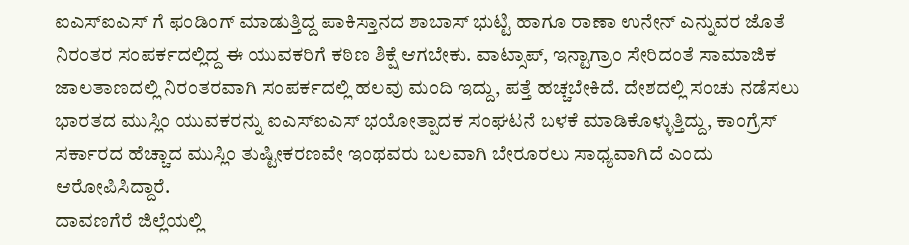ಐಎಸ್ಐಎಸ್ ಗೆ ಫಂಡಿಂಗ್ ಮಾಡುತ್ತಿದ್ದ ಪಾಕಿಸ್ತಾನದ ಶಾಬಾಸ್ ಭುಟ್ಟಿ ಹಾಗೂ ರಾಣಾ ಉನೇನ್ ಎನ್ನುವರ ಜೊತೆ ನಿರಂತರ ಸಂಪರ್ಕದಲ್ಲಿದ್ದ ಈ ಯುವಕರಿಗೆ ಕಠಿಣ ಶಿಕ್ಷೆ ಆಗಬೇಕು. ವಾಟ್ಸಾಪ್, ಇನ್ಟಾಗ್ರಾಂ ಸೇರಿದಂತೆ ಸಾಮಾಜಿಕ ಜಾಲತಾಣದಲ್ಲಿ ನಿರಂತರವಾಗಿ ಸಂಪರ್ಕದಲ್ಲಿ ಹಲವು ಮಂದಿ ಇದ್ದು, ಪತ್ತೆ ಹಚ್ಚಬೇಕಿದೆ. ದೇಶದಲ್ಲಿ ಸಂಚು ನಡೆಸಲು ಭಾರತದ ಮುಸ್ಲಿಂ ಯುವಕರನ್ನು ಐಎಸ್ಐಎಸ್ ಭಯೋತ್ಪಾದಕ ಸಂಘಟನೆ ಬಳಕೆ ಮಾಡಿಕೊಳ್ಳುತ್ತಿದ್ದು, ಕಾಂಗ್ರೆಸ್ ಸರ್ಕಾರದ ಹೆಚ್ಚಾದ ಮುಸ್ಲಿಂ ತುಷ್ಟೀಕರಣವೇ ಇಂಥವರು ಬಲವಾಗಿ ಬೇರೂರಲು ಸಾಧ್ಯವಾಗಿದೆ ಎಂದು ಆರೋಪಿಸಿದ್ದಾರೆ.
ದಾವಣಗೆರೆ ಜಿಲ್ಲೆಯಲ್ಲಿ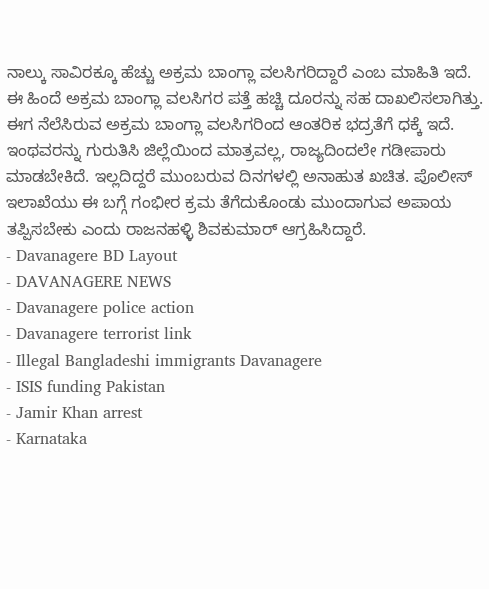ನಾಲ್ಕು ಸಾವಿರಕ್ಕೂ ಹೆಚ್ಚು ಅಕ್ರಮ ಬಾಂಗ್ಲಾ ವಲಸಿಗರಿದ್ದಾರೆ ಎಂಬ ಮಾಹಿತಿ ಇದೆ. ಈ ಹಿಂದೆ ಅಕ್ರಮ ಬಾಂಗ್ಲಾ ವಲಸಿಗರ ಪತ್ತೆ ಹಚ್ಚಿ ದೂರನ್ನು ಸಹ ದಾಖಲಿಸಲಾಗಿತ್ತು. ಈಗ ನೆಲೆಸಿರುವ ಅಕ್ರಮ ಬಾಂಗ್ಲಾ ವಲಸಿಗರಿಂದ ಆಂತರಿಕ ಭದ್ರತೆಗೆ ಧಕ್ಕೆ ಇದೆ. ಇಂಥವರನ್ನು ಗುರುತಿಸಿ ಜಿಲ್ಲೆಯಿಂದ ಮಾತ್ರವಲ್ಲ, ರಾಜ್ಯದಿಂದಲೇ ಗಡೀಪಾರು ಮಾಡಬೇಕಿದೆ. ಇಲ್ಲದಿದ್ದರೆ ಮುಂಬರುವ ದಿನಗಳಲ್ಲಿ ಅನಾಹುತ ಖಚಿತ. ಪೊಲೀಸ್ ಇಲಾಖೆಯು ಈ ಬಗ್ಗೆ ಗಂಭೀರ ಕ್ರಮ ತೆಗೆದುಕೊಂಡು ಮುಂದಾಗುವ ಅಪಾಯ ತಪ್ಪಿಸಬೇಕು ಎಂದು ರಾಜನಹಳ್ಳಿ ಶಿವಕುಮಾರ್ ಆಗ್ರಹಿಸಿದ್ದಾರೆ.
- Davanagere BD Layout
- DAVANAGERE NEWS
- Davanagere police action
- Davanagere terrorist link
- Illegal Bangladeshi immigrants Davanagere
- ISIS funding Pakistan
- Jamir Khan arrest
- Karnataka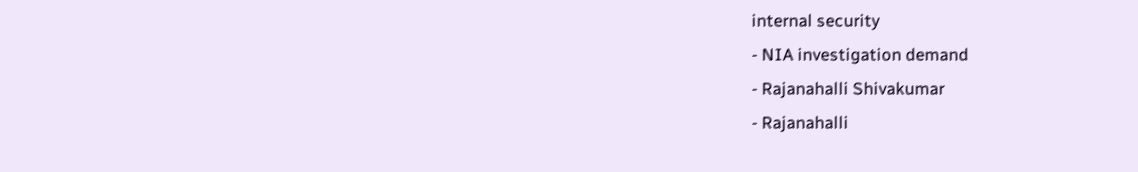internal security
- NIA investigation demand
- Rajanahalli Shivakumar
- Rajanahalli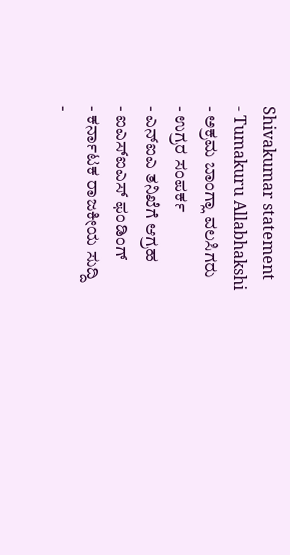Shivakumar statement
- Tumakuru Allabhakshi
- ಅಕ್ರಮ ಬಾಂಗ್ಲಾ ವಲಸಿಗರು
- ಉಗ್ರರ ಸಂಪರ್ಕ
- ಎನ್ಐಎ ತನಿಖೆಗೆ ಆಗ್ರಹ
- ಐಎಸ್ಐಎಸ್ ಫಂಡಿಂಗ್
- ಕರ್ನಾಟಕ ರಾಜಕೀಯ ಸುದ್ದಿ
-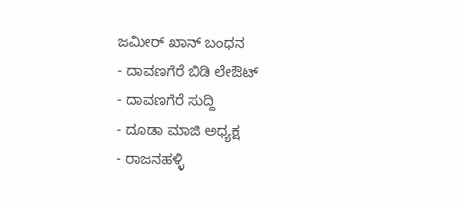ಜಮೀರ್ ಖಾನ್ ಬಂಧನ
- ದಾವಣಗೆರೆ ಬಿಡಿ ಲೇಔಟ್
- ದಾವಣಗೆರೆ ಸುದ್ದಿ
- ದೂಡಾ ಮಾಜಿ ಅಧ್ಯಕ್ಷ
- ರಾಜನಹಳ್ಳಿ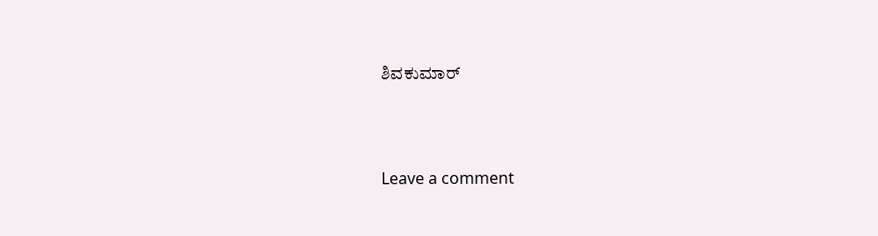ಶಿವಕುಮಾರ್





Leave a comment